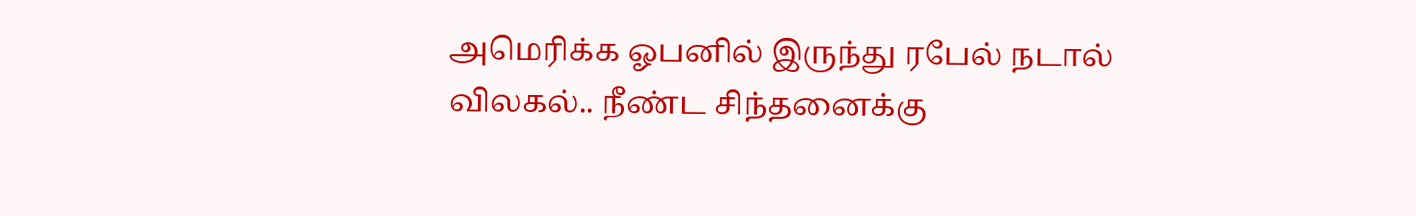அமெரிக்க ஓபனில் இருந்து ரபேல் நடால் விலகல்.. நீண்ட சிந்தனைக்கு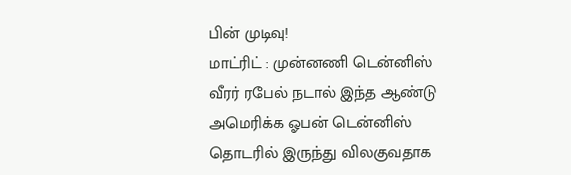பின் முடிவு!
மாட்ரிட் : முன்னணி டென்னிஸ் வீரர் ரபேல் நடால் இந்த ஆண்டு அமெரிக்க ஓபன் டென்னிஸ் தொடரில் இருந்து விலகுவதாக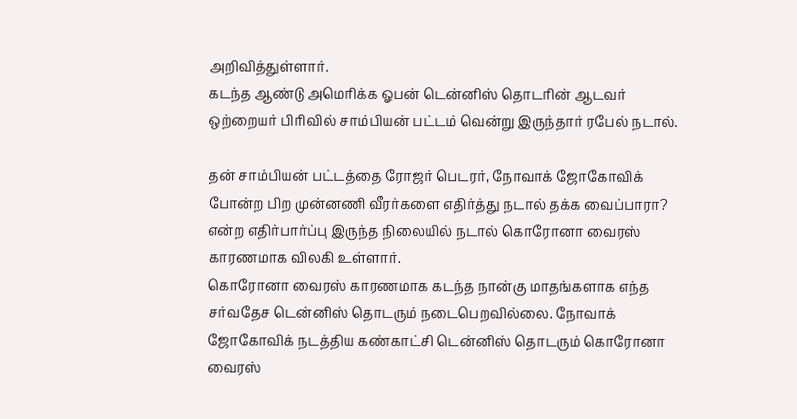அறிவித்துள்ளார்.
கடந்த ஆண்டு அமெரிக்க ஓபன் டென்னிஸ் தொடரின் ஆடவர் ஒற்றையர் பிரிவில் சாம்பியன் பட்டம் வென்று இருந்தார் ரபேல் நடால்.

தன் சாம்பியன் பட்டத்தை ரோஜர் பெடரர், நோவாக் ஜோகோவிக் போன்ற பிற முன்னணி வீரர்களை எதிர்த்து நடால் தக்க வைப்பாரா? என்ற எதிர்பார்ப்பு இருந்த நிலையில் நடால் கொரோனா வைரஸ் காரணமாக விலகி உள்ளார்.
கொரோனா வைரஸ் காரணமாக கடந்த நான்கு மாதங்களாக எந்த சர்வதேச டென்னிஸ் தொடரும் நடைபெறவில்லை. நோவாக் ஜோகோவிக் நடத்திய கண்காட்சி டென்னிஸ் தொடரும் கொரோனா வைரஸ்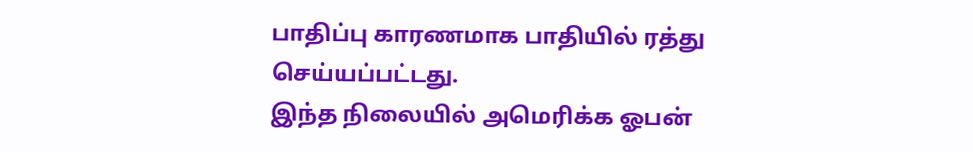பாதிப்பு காரணமாக பாதியில் ரத்து செய்யப்பட்டது.
இந்த நிலையில் அமெரிக்க ஓபன்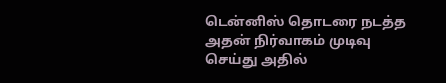டென்னிஸ் தொடரை நடத்த அதன் நிர்வாகம் முடிவு செய்து அதில்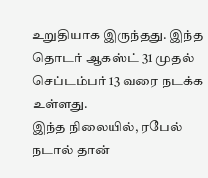உறுதியாக இருந்தது. இந்த தொடர் ஆகஸ்ட் 31 முதல் செப்டம்பர் 13 வரை நடக்க உள்ளது.
இந்த நிலையில், ரபேல் நடால் தான்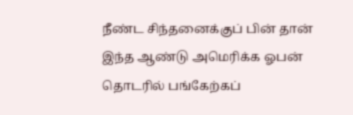நீண்ட சிந்தனைக்குப் பின் தான் இந்த ஆண்டு அமெரிக்க ஓபன் தொடரில் பங்கேற்கப்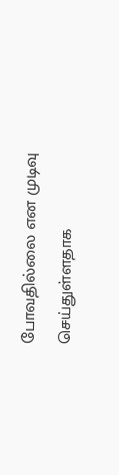போவதில்லை என முடிவு செய்துள்ளதாக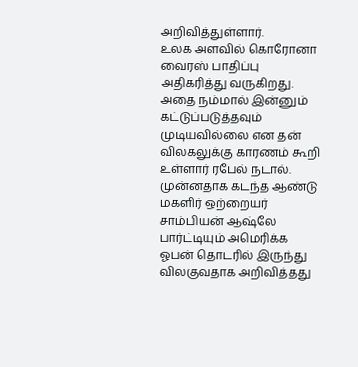அறிவித்துள்ளார்.
உலக அளவில் கொரோனா வைரஸ் பாதிப்பு அதிகரித்து வருகிறது. அதை நம்மால் இன்னும் கட்டுப்படுத்தவும் முடியவில்லை என தன் விலகலுக்கு காரணம் கூறி உள்ளார் ரபேல் நடால்.
முன்னதாக கடந்த ஆண்டு மகளிர் ஒற்றையர் சாம்பியன் ஆஷ்லே பார்ட்டியும் அமெரிக்க ஓபன் தொடரில் இருந்து விலகுவதாக அறிவித்தது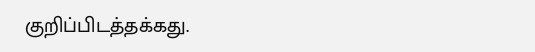குறிப்பிடத்தக்கது.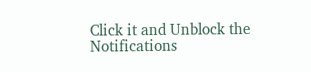Click it and Unblock the Notifications